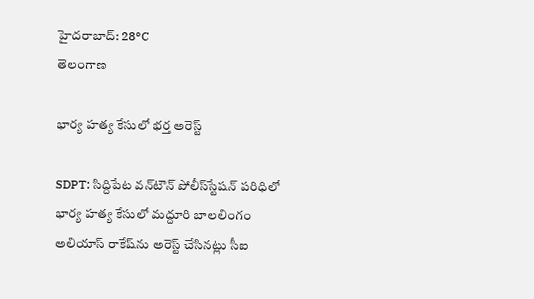హైదరాబాద్: 28°C
తెలంగాణ

భార్య హత్య కేసులో భర్త అరెస్ట్

SDPT: సిద్దిపేట వన్‌టౌన్‌ పోలీస్‌స్టేషన్‌ పరిధిలో భార్య హత్య కేసులో మద్దూరి బాలలింగం అలియాస్‌ రాకేష్‌ను అరెస్ట్ చేసినట్లు సీఐ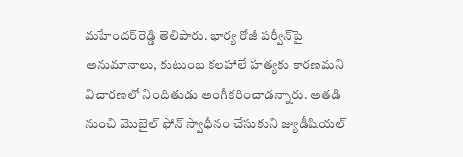మహేందర్‌రెడ్డి తెలిపారు. భార్య రోజీ పర్వీన్‌పై అనుమానాలు, కుటుంబ కలహాలే హత్యకు కారణమని విచారణలో నిందితుడు అంగీకరించాడన్నారు. అతడి నుంచి మొబైల్‌ ఫోన్‌ స్వాధీనం చేసుకుని జ్యుడీషియల్‌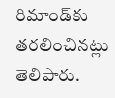రిమాండ్‌కు తరలించినట్లు తెలిపారు.